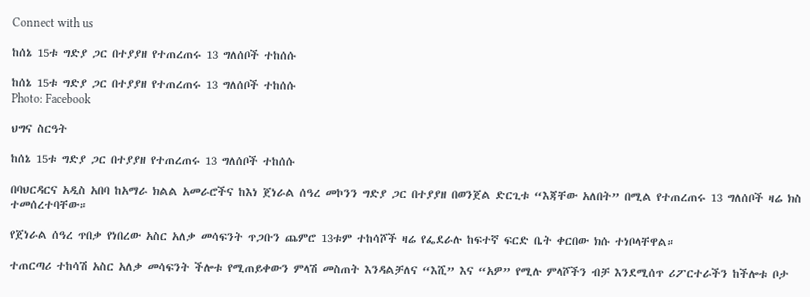Connect with us

ከሰኔ 15ቱ ግድያ ጋር በተያያዘ የተጠረጠሩ 13 ግለሰቦች ተከሰሱ

ከሰኔ 15ቱ ግድያ ጋር በተያያዘ የተጠረጠሩ 13 ግለሰቦች ተከሰሱ
Photo: Facebook

ህግና ስርዓት

ከሰኔ 15ቱ ግድያ ጋር በተያያዘ የተጠረጠሩ 13 ግለሰቦች ተከሰሱ

በባህርዳርና አዲስ አበባ ከአማራ ክልል አመራሮችና ከእነ ጀነራል ሰዓረ መኮንን ግድያ ጋር በተያያዘ በወንጀል ድርጊቱ “እጃቸው አለበት” በሚል የተጠረጠሩ 13 ግለሰቦች ዛሬ ክስ ተመሰረተባቸው።

የጀነራል ሰዓረ ጥበቃ የነበረው አስር አለቃ መሳፍንት ጥጋቡን ጨምሮ 13ቱም ተከሳሾች ዛሬ የፌደራሉ ከፍተኛ ፍርድ ቤት ቀርበው ክሱ ተነቦላቸዋል።

ተጠርጣሪ ተከሳሽ አስር አለቃ መሳፍንት ችሎቱ የሚጠይቀውን ምላሽ መስጠት እንዳልቻለና “እሺ” እና “አዎ” የሚሉ ምላሾችን ብቻ እንደሚሰጥ ሪፖርተራችን ከችሎቱ ቦታ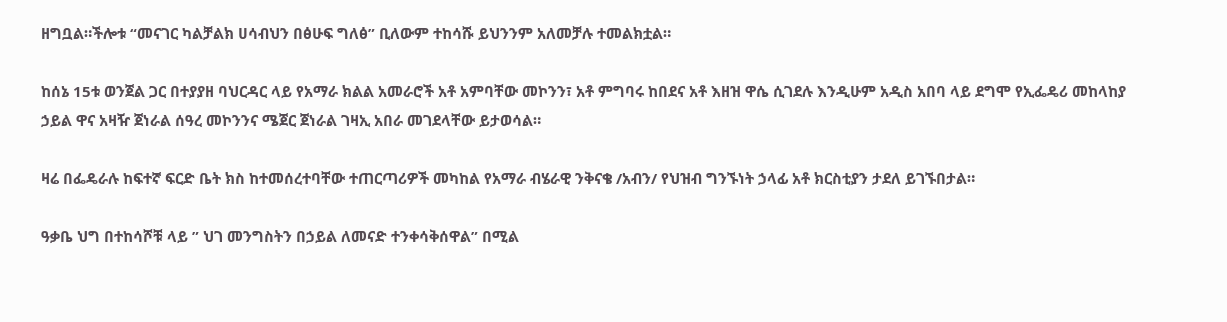ዘግቧል።ችሎቱ “መናገር ካልቻልክ ሀሳብህን በፅሁፍ ግለፅ” ቢለውም ተከሳሹ ይህንንም አለመቻሉ ተመልክቷል።

ከሰኔ 15ቱ ወንጀል ጋር በተያያዘ ባህርዳር ላይ የአማራ ክልል አመራሮች አቶ አምባቸው መኮንን፣ አቶ ምግባሩ ከበደና አቶ እዘዝ ዋሴ ሲገደሉ እንዲሁም አዲስ አበባ ላይ ደግሞ የኢፌዴሪ መከላከያ ኃይል ዋና አዛዥ ጀነራል ሰዓረ መኮንንና ሜጀር ጀነራል ገዛኢ አበራ መገደላቸው ይታወሳል።

ዛሬ በፌዴራሉ ከፍተኛ ፍርድ ቤት ክስ ከተመሰረተባቸው ተጠርጣሪዎች መካከል የአማራ ብሄራዊ ንቅናቄ /አብን/ የህዝብ ግንኙነት ኃላፊ አቶ ክርስቲያን ታደለ ይገኙበታል።

ዓቃቤ ህግ በተከሳሾቹ ላይ ” ህገ መንግስትን በኃይል ለመናድ ተንቀሳቅሰዋል” በሚል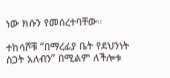ነው ክሱን የመሰረተባቸው።

ተከሳሾቹ “በማረፊያ ቤት የደህንነት ስጋት አለብን” በሚልም ለችሎቱ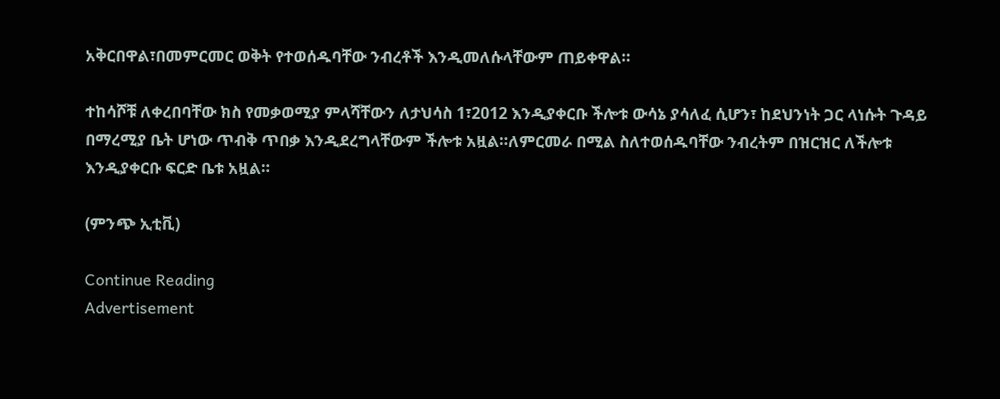አቅርበዋል፣በመምርመር ወቅት የተወሰዱባቸው ንብረቶች እንዲመለሱላቸውም ጠይቀዋል።

ተከሳሾቹ ለቀረበባቸው ክስ የመቃወሚያ ምላሻቸውን ለታህሳስ 1፣2012 እንዲያቀርቡ ችሎቱ ውሳኔ ያሳለፈ ሲሆን፣ ከደህንነት ጋር ላነሱት ጉዳይ በማረሚያ ቤት ሆነው ጥብቅ ጥበቃ እንዲደረግላቸውም ችሎቱ አዟል።ለምርመራ በሚል ስለተወሰዱባቸው ንብረትም በዝርዝር ለችሎቱ እንዲያቀርቡ ፍርድ ቤቱ አዟል።

(ምንጭ ኢቲቪ)

Continue Reading
Advertisement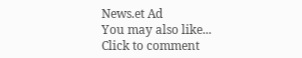News.et Ad
You may also like...
Click to comment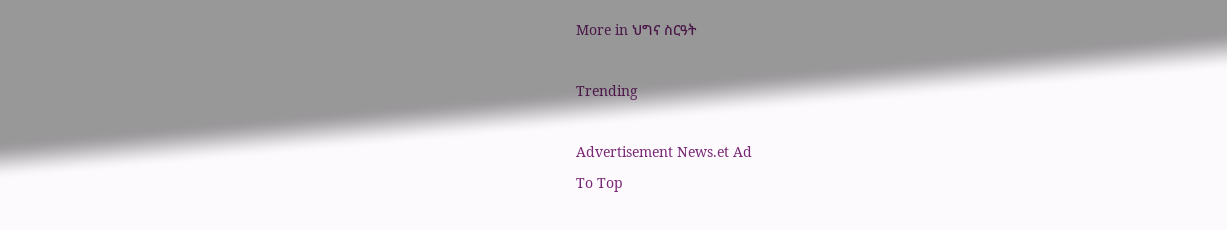More in ህግና ስርዓት

Trending

Advertisement News.et Ad
To Top